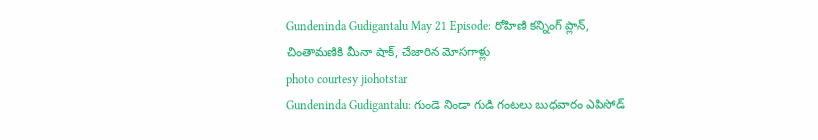Gundeninda Gudigantalu May 21 Episode: రోహిణి కన్నింగ్ ప్లాన్, చింతామణికి మీనా షాక్, చేజారిన మోసగాళ్లు
photo courtesy jiohotstar
Gundeninda Gudigantalu: గుండె నిండా గుడి గంటలు బుధవారం ఎపిసోడ్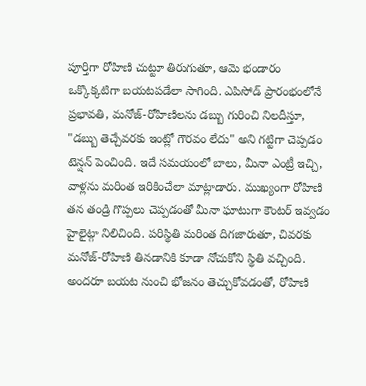పూర్తిగా రోహిణి చుట్టూ తిరుగుతూ, ఆమె భండారం ఒక్కొక్కటిగా బయటపడేలా సాగింది. ఎపిసోడ్ ప్రారంభంలోనే ప్రభావతి, మనోజ్-రోహిణిలను డబ్బు గురించి నిలదీస్తూ, "డబ్బు తెచ్చేవరకు ఇంట్లో గౌరవం లేదు" అని గట్టిగా చెప్పడం టెన్షన్ పెంచింది. ఇదే సమయంలో బాలు, మీనా ఎంట్రీ ఇచ్చి, వాళ్లను మరింత ఇరికించేలా మాట్లాడారు. ముఖ్యంగా రోహిణి తన తండ్రి గొప్పలు చెప్పడంతో మీనా ఘాటుగా కౌంటర్ ఇవ్వడం హైలైట్గా నిలిచింది. పరిస్థితి మరింత దిగజారుతూ, చివరకు మనోజ్-రోహిణి తినడానికి కూడా నోచుకోని స్థితి వచ్చింది. అందరూ బయట నుంచి భోజనం తెచ్చుకోవడంతో, రోహిణి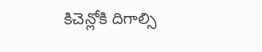కిచెన్లోకి దిగాల్సి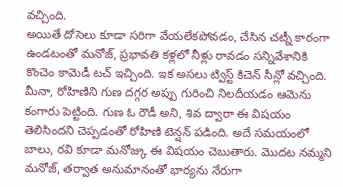వచ్చింది.
అయితే దోసెలు కూడా సరిగా వేయలేకపోవడం, చేసిన చట్నీ కారంగా ఉండటంతో మనోజ్, ప్రభావతి కళ్లలో నీళ్లు రావడం సన్నివేశానికి కొంచెం కామెడీ టచ్ ఇచ్చింది. ఇక అసలు ట్విస్ట్ కిచెన్ సీన్లో వచ్చింది. మీనా, రోహిణిని గుణ దగ్గర అప్పు గురించి నిలదీయడం ఆమెను కంగారు పెట్టింది. గుణ ఓ రౌడీ అని, శివ ద్వారా ఈ విషయం తెలిసిందని చెప్పడంతో రోహిణి టెన్షన్ పడింది. అదే సమయంలో బాలు, రవి కూడా మనోజ్కు ఈ విషయం చెబుతారు. మొదట నమ్మని మనోజ్, తర్వాత అనుమానంతో భార్యను నేరుగా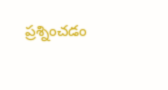ప్రశ్నించడం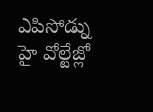ఎపిసోడ్ను హై వోల్టేజ్లో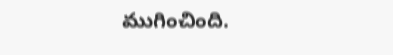ముగించింది.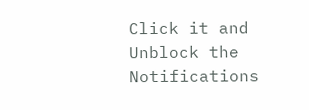Click it and Unblock the Notifications